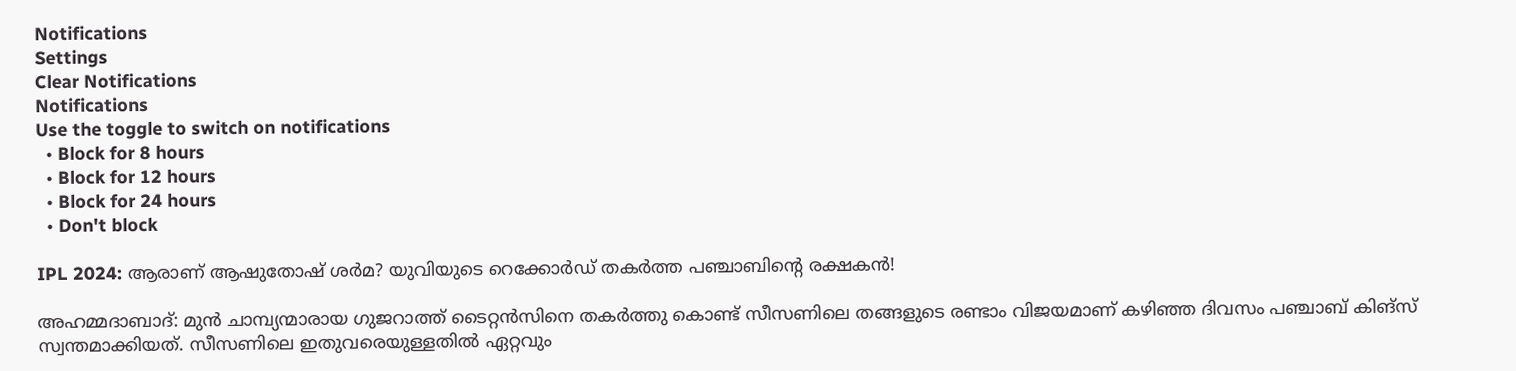Notifications
Settings
Clear Notifications
Notifications
Use the toggle to switch on notifications
  • Block for 8 hours
  • Block for 12 hours
  • Block for 24 hours
  • Don't block

IPL 2024: ആരാണ് ആഷുതോഷ് ശര്‍മ? യുവിയുടെ റെക്കോര്‍ഡ് തകര്‍ത്ത പഞ്ചാബിന്റെ രക്ഷകന്‍!

അഹമ്മദാബാദ്: മുന്‍ ചാമ്പ്യന്മാരായ ഗുജറാത്ത് ടൈറ്റന്‍സിനെ തകര്‍ത്തു കൊണ്ട് സീസണിലെ തങ്ങളുടെ രണ്ടാം വിജയമാണ് കഴിഞ്ഞ ദിവസം പഞ്ചാബ് കിങ്‌സ് സ്വന്തമാക്കിയത്. സീസണിലെ ഇതുവരെയുള്ളതില്‍ ഏറ്റവും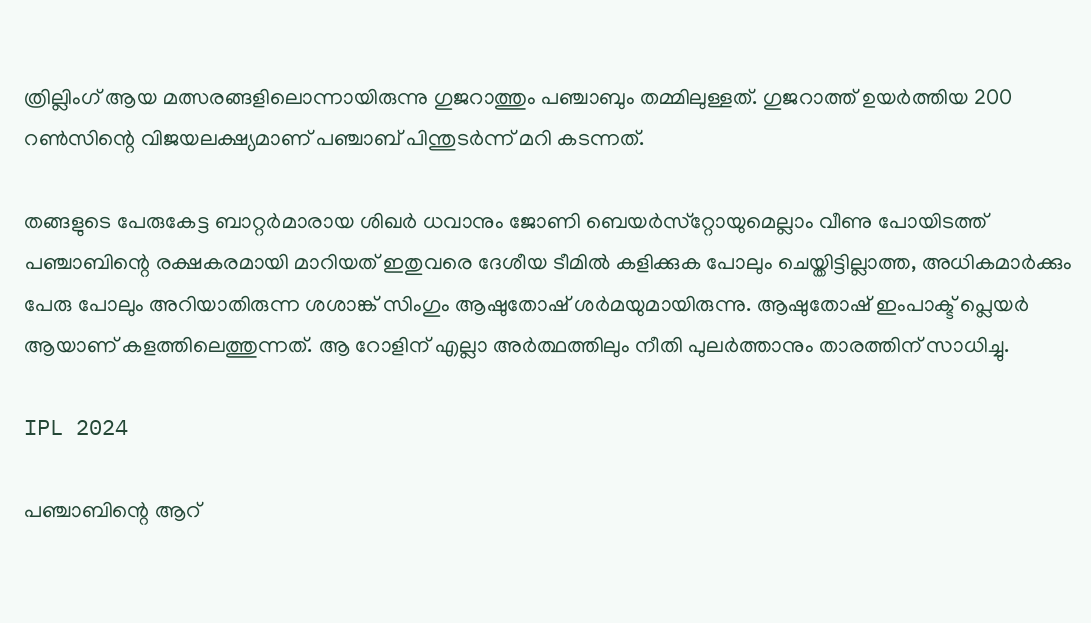ത്രില്ലിംഗ് ആയ മത്സരങ്ങളിലൊന്നായിരുന്നു ഗുജറാത്തും പഞ്ചാബും തമ്മിലുള്ളത്. ഗുജറാത്ത് ഉയര്‍ത്തിയ 200 റണ്‍സിന്റെ വിജയലക്ഷ്യമാണ് പഞ്ചാബ് പിന്തുടര്‍ന്ന് മറി കടന്നത്.

തങ്ങളുടെ പേരുകേട്ട ബാറ്റര്‍മാരായ ശിഖര്‍ ധവാനും ജോണി ബെയര്‍സ്‌റ്റോയുമെല്ലാം വീണു പോയിടത്ത് പഞ്ചാബിന്റെ രക്ഷകരമായി മാറിയത് ഇതുവരെ ദേശീയ ടീമില്‍ കളിക്കുക പോലും ചെയ്തിട്ടില്ലാത്ത, അധികമാര്‍ക്കും പേരു പോലും അറിയാതിരുന്ന ശശാങ്ക് സിംഗും ആഷുതോഷ് ശര്‍മയുമായിരുന്നു. ആഷുതോഷ് ഇംപാക്ട് പ്ലെയര്‍ ആയാണ് കളത്തിലെത്തുന്നത്. ആ റോളിന് എല്ലാ അര്‍ത്ഥത്തിലും നീതി പുലര്‍ത്താനും താരത്തിന് സാധിച്ചു.

IPL 2024

പഞ്ചാബിന്റെ ആറ്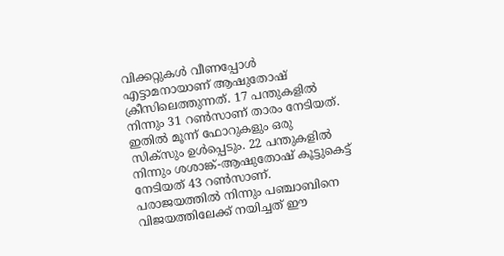വിക്കറ്റുകള്‍ വീണപ്പോള്‍ എട്ടാമനായാണ് ആഷുതോഷ് ക്രീസിലെത്തുന്നത്. 17 പന്തുകളില്‍ നിന്നും 31 റണ്‍സാണ് താരം നേടിയത്. ഇതില്‍ മൂന്ന് ഫോറുകളും ഒരു സിക്‌സും ഉള്‍പ്പെടും. 22 പന്തുകളില്‍ നിന്നും ശശാങ്ക്-ആഷുതോഷ് കൂട്ടുകെട്ട് നേടിയത് 43 റണ്‍സാണ്. പരാജയത്തില്‍ നിന്നും പഞ്ചാബിനെ വിജയത്തിലേക്ക് നയിച്ചത് ഈ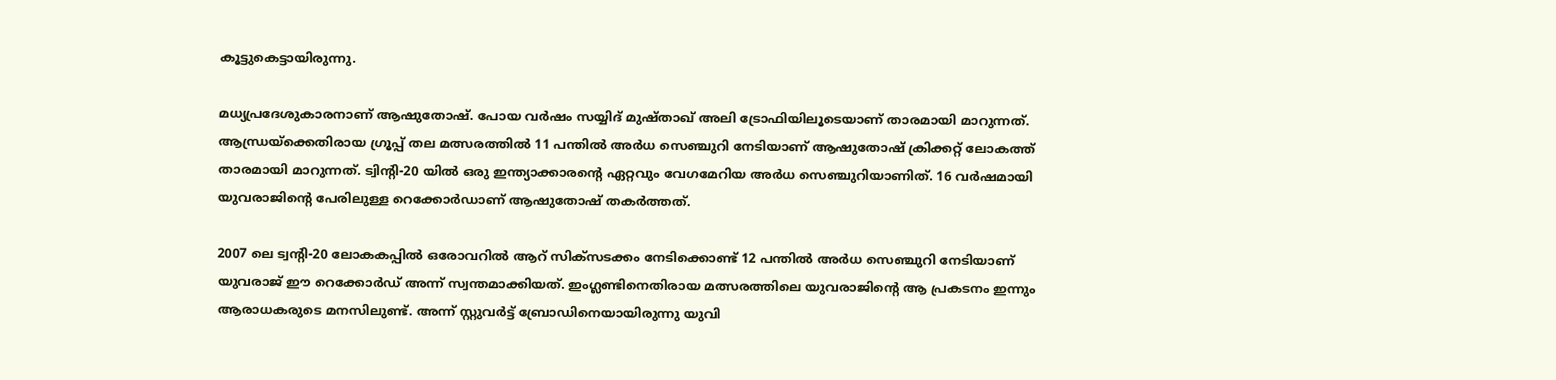കൂട്ടുകെട്ടായിരുന്നു.

മധ്യപ്രദേശുകാരനാണ് ആഷുതോഷ്. പോയ വര്‍ഷം സയ്യിദ് മുഷ്താഖ് അലി ട്രോഫിയിലൂടെയാണ് താരമായി മാറുന്നത്. ആന്ധ്രയ്‌ക്കെതിരായ ഗ്രൂപ്പ് തല മത്സരത്തില്‍ 11 പന്തില്‍ അര്‍ധ സെഞ്ചുറി നേടിയാണ് ആഷുതോഷ് ക്രിക്കറ്റ് ലോകത്ത് താരമായി മാറുന്നത്. ട്വിന്റി-20 യില്‍ ഒരു ഇന്ത്യാക്കാരന്റെ ഏറ്റവും വേഗമേറിയ അര്‍ധ സെഞ്ചുറിയാണിത്. 16 വര്‍ഷമായി യുവരാജിന്റെ പേരിലുള്ള റെക്കോര്‍ഡാണ് ആഷുതോഷ് തകര്‍ത്തത്.

2007 ലെ ട്വന്റി-20 ലോകകപ്പില്‍ ഒരോവറില്‍ ആറ് സിക്‌സടക്കം നേടിക്കൊണ്ട് 12 പന്തില്‍ അര്‍ധ സെഞ്ചുറി നേടിയാണ് യുവരാജ് ഈ റെക്കോര്‍ഡ് അന്ന് സ്വന്തമാക്കിയത്. ഇംഗ്ലണ്ടിനെതിരായ മത്സരത്തിലെ യുവരാജിന്റെ ആ പ്രകടനം ഇന്നും ആരാധകരുടെ മനസിലുണ്ട്. അന്ന് സ്റ്റുവര്‍ട്ട് ബ്രോഡിനെയായിരുന്നു യുവി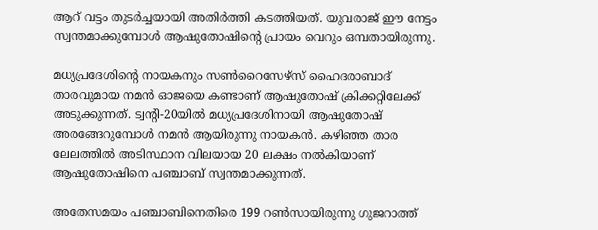ആറ് വട്ടം തുടര്‍ച്ചയായി അതിര്‍ത്തി കടത്തിയത്. യുവരാജ് ഈ നേട്ടം സ്വന്തമാക്കുമ്പോള്‍ ആഷുതോഷിന്റെ പ്രായം വെറും ഒമ്പതായിരുന്നു.

മധ്യപ്രദേശിന്റെ നായകനും സണ്‍റൈസേഴ്‌സ് ഹൈദരാബാദ് താരവുമായ നമന്‍ ഓജയെ കണ്ടാണ് ആഷുതോഷ് ക്രിക്കറ്റിലേക്ക് അടുക്കുന്നത്. ട്വന്റി-20യില്‍ മധ്യപ്രദേശിനായി ആഷുതോഷ് അരങ്ങേറുമ്പോള്‍ നമന്‍ ആയിരുന്നു നായകന്‍. കഴിഞ്ഞ താര ലേലത്തില്‍ അടിസ്ഥാന വിലയായ 20 ലക്ഷം നല്‍കിയാണ് ആഷുതോഷിനെ പഞ്ചാബ് സ്വന്തമാക്കുന്നത്.

അതേസമയം പഞ്ചാബിനെതിരെ 199 റണ്‍സായിരുന്നു ഗുജറാത്ത്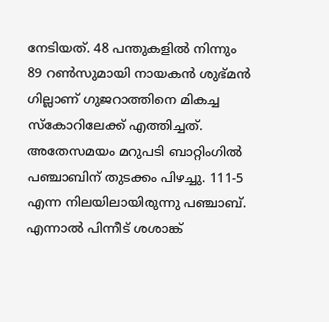നേടിയത്. 48 പന്തുകളില്‍ നിന്നും 89 റണ്‍സുമായി നായകന്‍ ശുഭ്മന്‍ ഗില്ലാണ് ഗുജറാത്തിനെ മികച്ച സ്‌കോറിലേക്ക് എത്തിച്ചത്. അതേസമയം മറുപടി ബാറ്റിംഗില്‍ പഞ്ചാബിന് തുടക്കം പിഴച്ചു. 111-5 എന്ന നിലയിലായിരുന്നു പഞ്ചാബ്. എന്നാല്‍ പിന്നീട് ശശാങ്ക്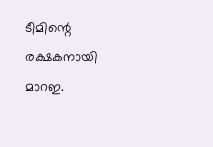ടീമിന്റെ രക്ഷകനായി മാറഇ.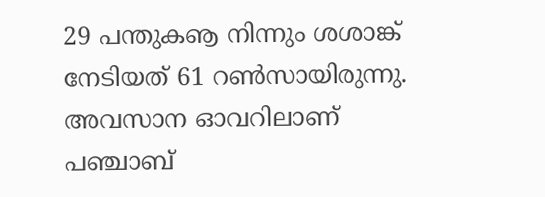29 പന്തുകൡ നിന്നും ശശാങ്ക് നേടിയത് 61 റണ്‍സായിരുന്നു. അവസാന ഓവറിലാണ് പഞ്ചാബ്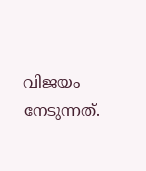വിജയം നേടുന്നത്.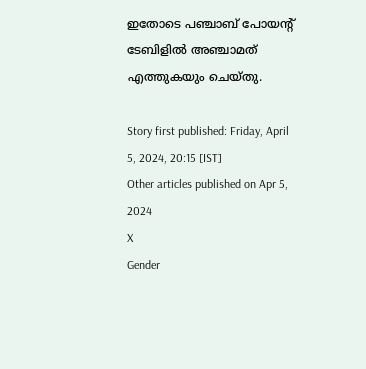ഇതോടെ പഞ്ചാബ് പോയന്റ് ടേബിളില്‍ അഞ്ചാമത് എത്തുകയും ചെയ്തു.

Story first published: Friday, April 5, 2024, 20:15 [IST]
Other articles published on Apr 5, 2024
X
Gender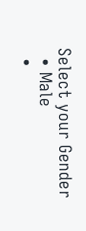Select your Gender
  • Male
  •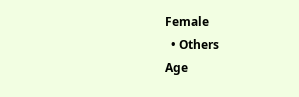Female
  • Others
Age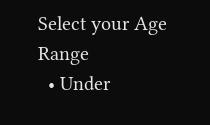Select your Age Range
  • Under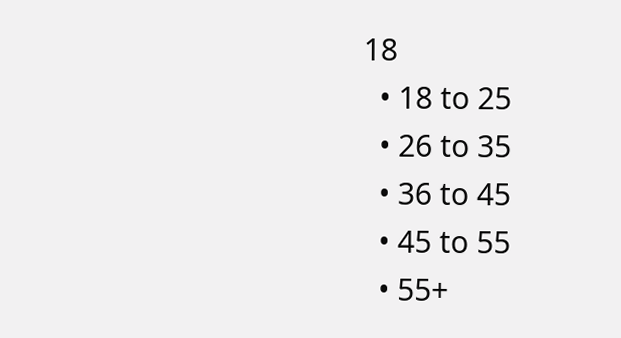18
  • 18 to 25
  • 26 to 35
  • 36 to 45
  • 45 to 55
  • 55+